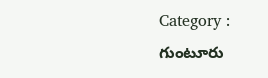Category : గుంటూరు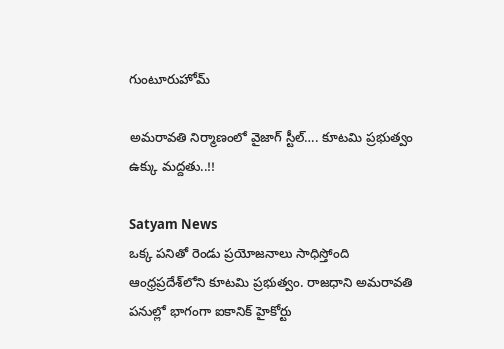గుంటూరుహోమ్

అమరావతి నిర్మాణంలో వైజాగ్‌ స్టీల్‌…. కూటమి ప్రభుత్వం ఉక్కు మద్దతు..!!

Satyam News
ఒక్క పనితో రెండు ప్రయోజనాలు సాధిస్తోంది ఆంధ్రప్రదేశ్‌లోని కూటమి ప్రభుత్వం. రాజధాని అమరావతి పనుల్లో భాగంగా ఐకానిక్‌ హైకోర్టు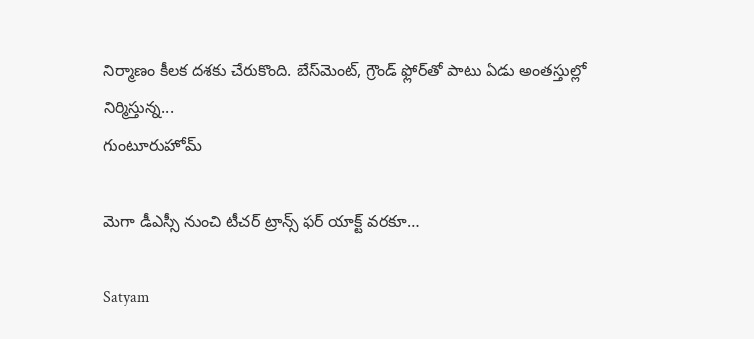నిర్మాణం కీలక దశకు చేరుకొంది. బేస్‌మెంట్‌, గ్రౌండ్‌ ఫ్లోర్‌తో పాటు ఏడు అంతస్తుల్లో నిర్మిస్తున్న...
గుంటూరుహోమ్

మెగా డీఎస్సీ నుంచి టీచర్ ట్రాన్స్ ఫర్ యాక్ట్ వరకూ…

Satyam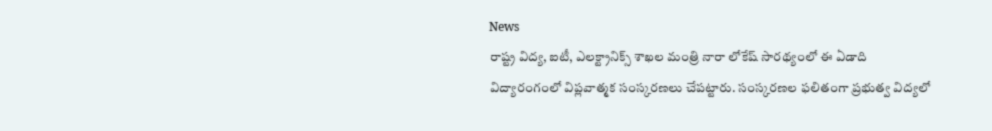News
రాష్ట్ర విద్య, ఐటీ, ఎలక్ట్రానిక్స్ శాఖల మంత్రి నారా లోకేష్ సారథ్యంలో ఈ ఏడాది విద్యారంగంలో విప్లవాత్మక సంస్కరణలు చేపట్టారు. సంస్కరణల ఫలితంగా ప్రభుత్వ విద్యలో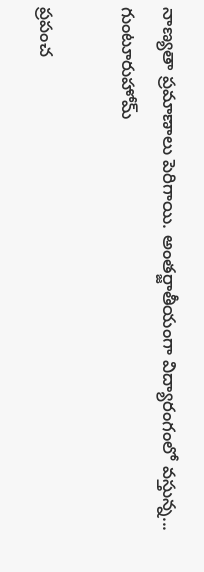నాణ్యతా ప్రమాణాలు పెరిగాయి. అంతర్జాతీయంగా విద్యారంగంలో వస్తున్న...
గుంటూరుహోమ్

ప్రపంచ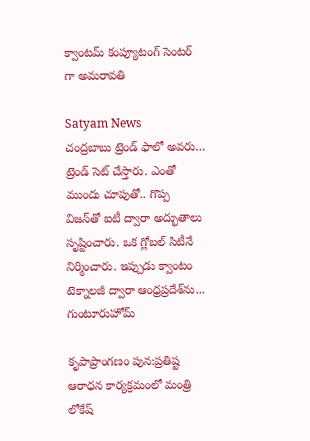క్వాంటమ్‌ కంప్యూటంగ్ సెంటర్ గా అమరావతి

Satyam News
చంద్రబాబు ట్రెండ్‌ ఫాలో అవరు… ట్రెండ్‌ సెట్‌ చేస్తారు. ఎంతో ముందు చూపుతో.. గొప్ప విజన్‌తో ఐటీ ద్వారా అద్భుతాలు సృష్టించారు. ఒక గ్లోబల్‌ సిటీనే నిర్మించారు. ఇప్పుడు క్వాంటం టెక్నాలజీ ద్వారా ఆంధ్రప్రదేశ్‌ను...
గుంటూరుహోమ్

కృపాప్రాంగణం పున:ప్రతిష్ట ఆరాధన కార్యక్రమంలో మంత్రి లోకేష్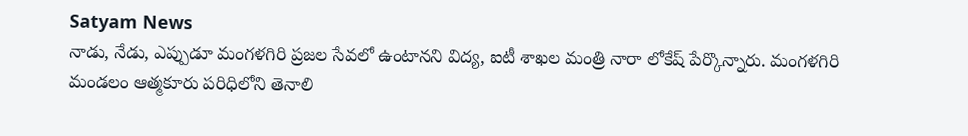Satyam News
నాడు, నేడు, ఎప్పుడూ మంగళగిరి ప్రజల సేవలో ఉంటానని విద్య, ఐటీ శాఖల మంత్రి నారా లోకేష్ పేర్కొన్నారు. మంగళగిరి మండలం ఆత్మకూరు పరిధిలోని తెనాలి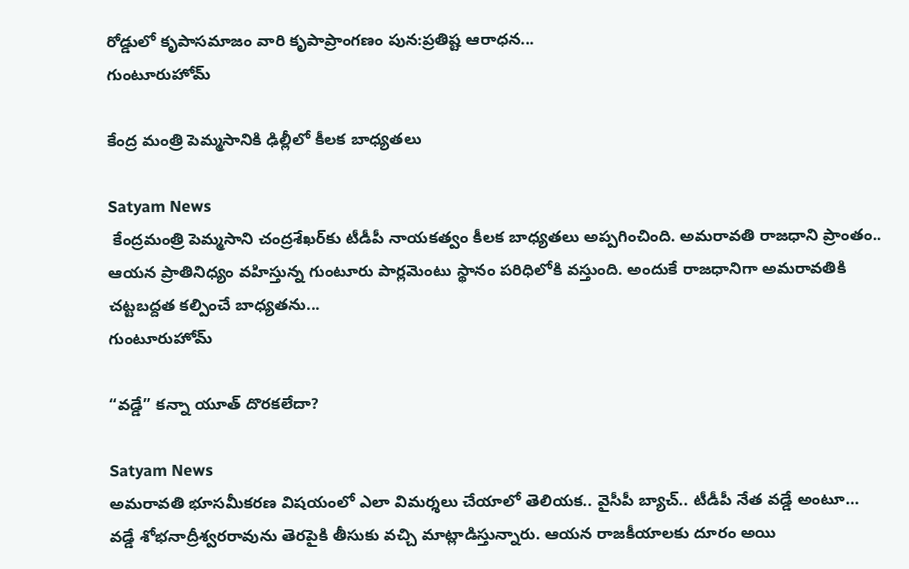రోడ్డులో కృపాసమాజం వారి కృపాప్రాంగణం పున:ప్రతిష్ట ఆరాధన...
గుంటూరుహోమ్

కేంద్ర మంత్రి పెమ్మసానికి ఢిల్లీలో కీలక బాధ్యతలు

Satyam News
 కేంద్రమంత్రి పెమ్మసాని చంద్రశేఖర్‌కు టీడీపీ నాయకత్వం కీలక బాధ్యతలు అప్పగించింది. అమరావతి రాజధాని ప్రాంతం.. ఆయన ప్రాతినిధ్యం వహిస్తున్న గుంటూరు పార్లమెంటు స్థానం పరిధిలోకి వస్తుంది. అందుకే రాజధానిగా అమరావతికి చట్టబద్దత కల్పించే బాధ్యతను...
గుంటూరుహోమ్

“వడ్డే” కన్నా యూత్ దొరకలేదా?

Satyam News
అమరావతి భూసమీకరణ విషయంలో ఎలా విమర్శలు చేయాలో తెలియక.. వైసీపీ బ్యాచ్.. టీడీపీ నేత వడ్డే అంటూ… వడ్డే శోభనాద్రీశ్వరరావును తెరపైకి తీసుకు వచ్చి మాట్లాడిస్తున్నారు. ఆయన రాజకీయాలకు దూరం అయి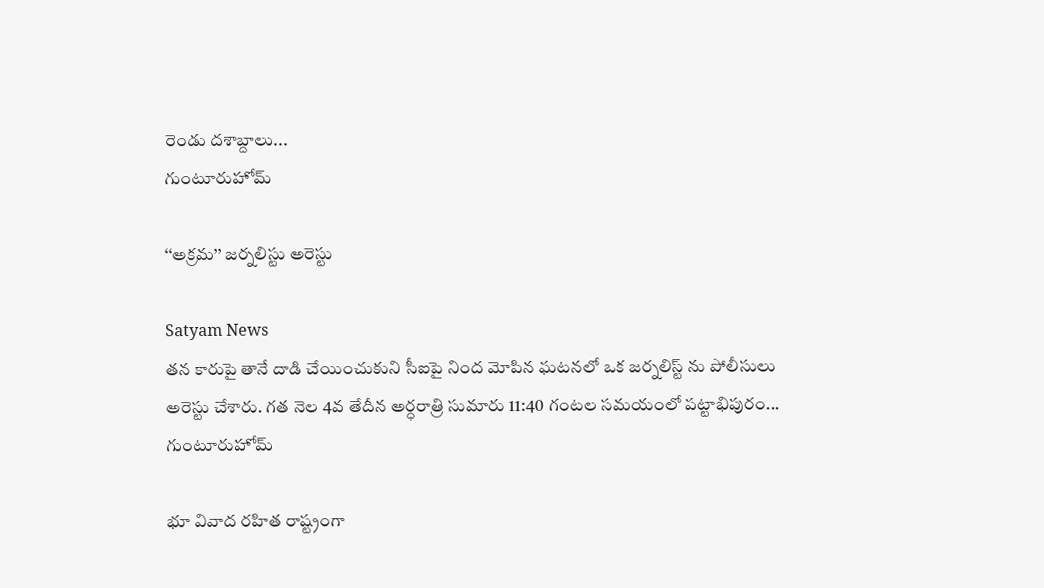రెండు దశాబ్దాలు...
గుంటూరుహోమ్

‘‘అక్రమ’’ జర్నలిస్టు అరెస్టు

Satyam News
తన కారుపై తానే దాడి చేయించుకుని సీఐపై నింద మోపిన ఘటనలో ఒక జర్నలిస్ట్ ను పోలీసులు అరెస్టు చేశారు. గత నెల 4వ తేదీన అర్ధరాత్రి సుమారు 11:40 గంటల సమయంలో పట్టాభిపురం...
గుంటూరుహోమ్

భూ వివాద రహిత రాష్ట్రంగా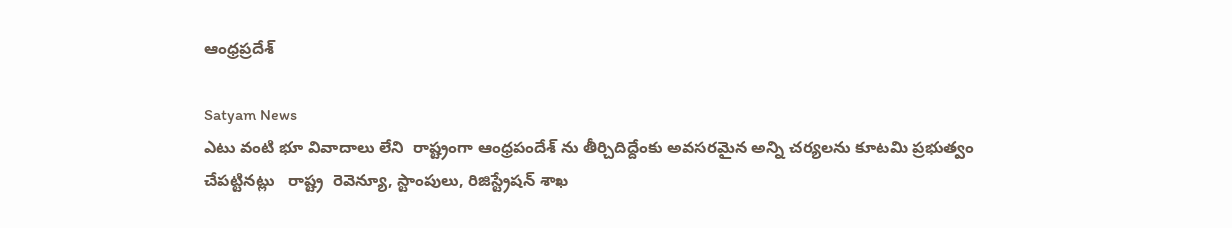ఆంధ్రప్రదేశ్

Satyam News
ఎటు వంటి భూ వివాదాలు లేని  రాష్ట్రంగా ఆంధ్రపందేశ్ ను తీర్చిదిద్దేంకు అవసరమైన అన్ని చర్యలను కూటమి ప్రభుత్వం చేపట్టినట్లు   రాష్ట్ర  రెవెన్యూ, స్టాంపులు, రిజిస్ట్రేషన్ శాఖ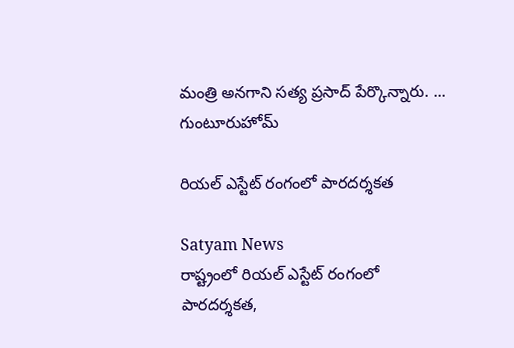మంత్రి అనగాని సత్య ప్రసాద్ పేర్కొన్నారు. ...
గుంటూరుహోమ్

రియల్ ఎస్టేట్ రంగంలో పారదర్శకత

Satyam News
రాష్ట్రంలో రియల్ ఎస్టేట్ రంగంలో పారదర్శకత,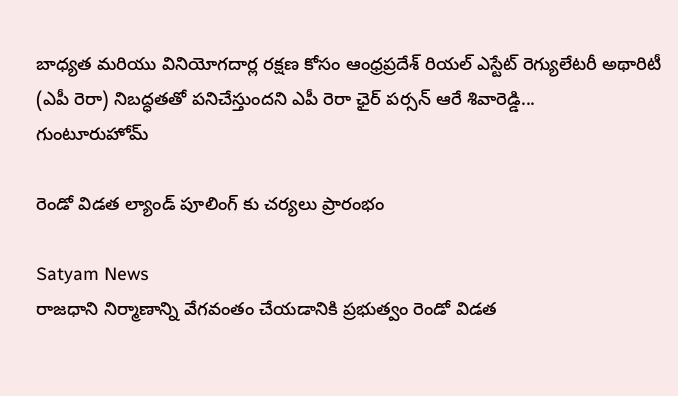బాధ్యత మరియు వినియోగదార్ల రక్షణ కోసం ఆంధ్రప్రదేశ్ రియల్ ఎస్టేట్ రెగ్యులేటరీ అథారిటీ (ఎపీ రెరా) నిబద్ధతతో పనిచేస్తుందని ఎపీ రెరా ఛైర్ పర్సన్ ఆరే శివారెడ్డి...
గుంటూరుహోమ్

రెండో విడత ల్యాండ్ పూలింగ్ కు చర్యలు ప్రారంభం

Satyam News
రాజధాని నిర్మాణాన్ని వేగవంతం చేయడానికి ప్రభుత్వం రెండో విడత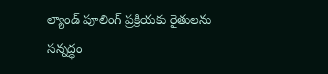ల్యాండ్ పూలింగ్ ప్రక్రియకు రైతులను సన్నద్ధం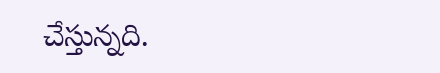చేస్తున్నది.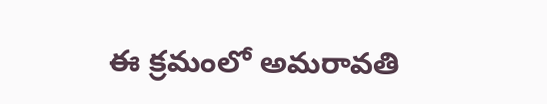ఈ క్రమంలో అమరావతి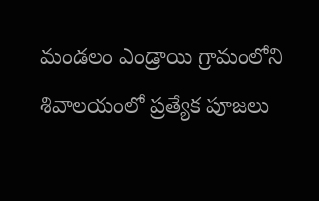మండలం ఎండ్రాయి గ్రామంలోని శివాలయంలో ప్రత్యేక పూజలు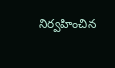నిర్వహించిన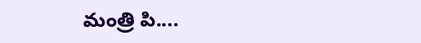మంత్రి పి....